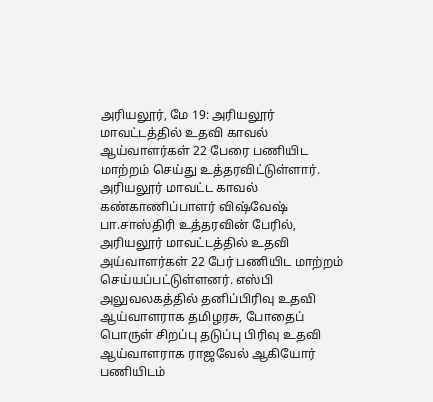அரியலூர், மே 19: அரியலூர் மாவட்டத்தில் உதவி காவல் ஆய்வாளர்கள் 22 பேரை பணியிட மாற்றம் செய்து உத்தரவிட்டுள்ளார். அரியலூர் மாவட்ட காவல் கண்காணிப்பாளர் விஷ்வேஷ் பா.சாஸ்திரி உத்தரவின் பேரில், அரியலூர் மாவட்டத்தில் உதவி அய்வாளர்கள் 22 பேர் பணியிட மாற்றம் செய்யப்பட்டுள்ளனர். எஸ்பி அலுவலகத்தில் தனிப்பிரிவு உதவி ஆய்வாளராக தமிழரசு, போதைப் பொருள் சிறப்பு தடுப்பு பிரிவு உதவி ஆய்வாளராக ராஜவேல் ஆகியோர் பணியிடம்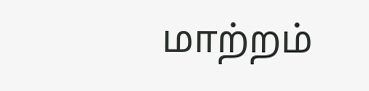மாற்றம்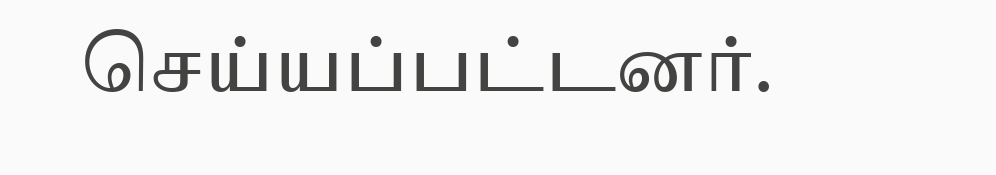செய்யப்பட்டனர்.